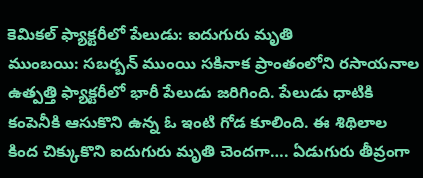కెమికల్ ఫ్యాక్టరీలో పేలుడు: ఐదుగురు మృతి
ముంబయి: సబర్బన్ ముంయి సకినాక ప్రాంతంలోని రసాయనాల ఉత్పత్తి ఫ్యాక్టరీలో భారీ పేలుడు జరిగింది. పేలుడు ధాటికి కంపెనీకి ఆసుకొని ఉన్న ఓ ఇంటి గోడ కూలింది. ఈ శిథిలాల కింద చిక్కుకొని ఐదుగురు మృతి చెందగా…. ఏడుగురు తీవ్రంగా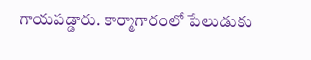గాయపడ్డారు. కార్మాగారంలో పేలుడుకు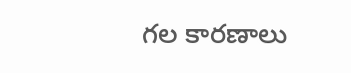గల కారణాలు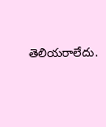తెలియరాలేదు.